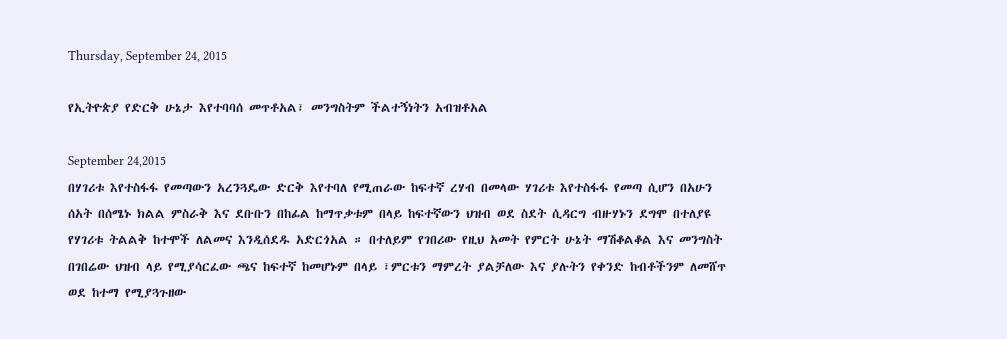Thursday, September 24, 2015

የኢትዮጵያ የድርቅ ሁኔታ እየተባባሰ መጥቶአል፣ መንግስትም ችልተኝነትን አብዝቶአል

September 24,2015
በሃገሪቱ እየተስፋፋ የመጣውን አረንጓዴው ድርቅ እየተባለ የሚጠራው ከፍተኛ ረሃብ በመላው ሃገሪቱ እየተስፋፋ የመጣ ሲሆን በአሁን ሰአት በሰሜኑ ክልል ምስራቅ እና ደቡቡን በከፊል ከማጥቃቱም በላይ ከፍተኛውን ህዝብ ወደ ስደት ሲዳርግ ብዙሃኑን ደግሞ በተለያዩ የሃገሪቱ ትልልቅ ከተሞች ለልመና እንዲሰደዱ አድርጎአል ። በተለይም የገበሪው የዚህ አመት የምርት ሁኔት ማሽቆልቆል እና መንግስት በገበሬው ህዝብ ላይ የሚያሳርፈው ጫና ከፍተኛ ከመሆኑም በላይ ፣ምርቱን ማምረት ያልቻለው እና ያሉትን የቀንድ ከብቶችንም ለመሸጥ ወደ ከተማ የሚያጓጉዘው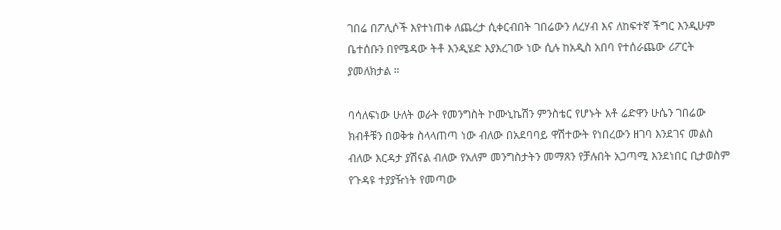ገበሬ በፖሊሶች እየተነጠቀ ለጨረታ ሲቀርብበት ገበሬውን ለረሃብ እና ለከፍተኛ ችግር እንዲሁም ቤተሰቡን በየሜዳው ትቶ እንዲሄድ እያእረገው ነው ሲሉ ከአዲስ አበባ የተሰራጨው ሪፖርት ያመለክታል ።

ባሳለፍነው ሁለት ወራት የመንግስት ኮሙኒኬሽን ምንስቴር የሆኑት አቶ ሬድዋን ሁሴን ገበሬው ክብቶቹን በወቅቱ ስላላጠጣ ነው ብለው በአደባባይ ዋሽተውት የነበረውን ዘገባ እንደገና መልስ ብለው እርዳታ ያሽናል ብለው የአለም መንግስታትን መማጸን የቻሉበት አጋጣሚ እንደነበር ቢታወስም የጉዳዩ ተያያዥነት የመጣው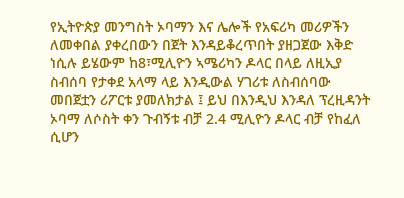የኢትዮጵያ መንግስት ኦባማን እና ሌሎች የአፍሪካ መሪዎችን ለመቀበል ያቀረበውን በጀት እንዳይቆረጥበት ያዘጋጀው እቅድ ነሲሉ ይሄውም ከ8፣ሚሊዮን ኣሜሪካን ዶላር በላይ ለዚኢያ ስብሰባ የታቀደ አላማ ላይ እንዲውል ሃገሪቱ ለስብሰባው መበጀቷን ሪፖርቱ ያመለክታል ፤ ይህ በእንዲህ እንዳለ ፕረዚዳንት ኦባማ ለሶስት ቀን ጉብኝቱ ብቻ 2.4 ሚሊዮን ዶላር ብቻ የከፈለ ሲሆን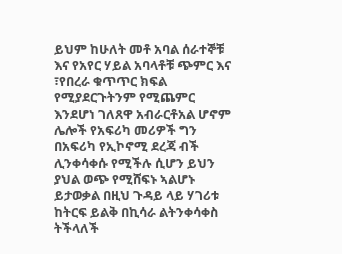ይህም ከሁለት መቶ አባል ሰራተኞቹ እና የአየር ሃይል አባላቶቹ ጭምር እና ፣የበረራ ቁጥጥር ክፍል የሚያደርጉትንም የሚጨምር እንደሆነ ገለጸዋ አብራርቶአል ሆኖም  ሌሎች የአፍሪካ መሪዎች ግን በአፍሪካ የኢኮኖሚ ደረጃ ብች ሊንቀሳቀሱ የሚችሉ ሲሆን ይህን ያህል ወጭ የሚሸፍኑ ኣልሆኑ ይታወቃል በዚህ ጉዳይ ላይ ሃገሪቱ ከትርፍ ይልቅ በኪሳራ ልትንቀሳቀስ ትችላለች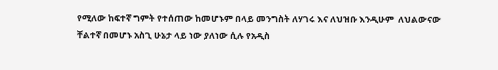የሚለው ከፍተኛ ግምት የተሰጠው ከመሆኑም በላይ መንግስት ለሃገሩ እና ለህዝቡ እንዲሁም  ለህልውናው ቸልተኛ በመሆኑ አስጊ ሁኔታ ላይ ነው ያለነው ሲሉ የአዲስ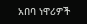አበባ ነዋሪዎች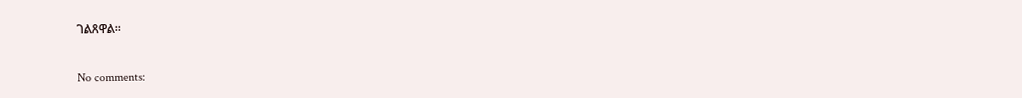ገልጸዋል።

No comments: